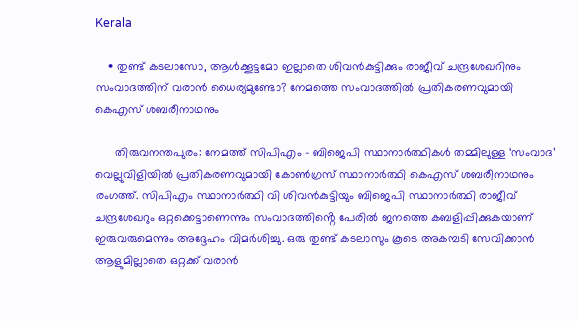Kerala

    • തുണ്ട് കടലാസോ, ആൾക്കൂട്ടമോ ഇല്ലാതെ ശിവൻകുട്ടിക്കും രാജീവ്‌ ചന്ദ്രശേഖറിനും സംവാദത്തിന് വരാൻ ധൈര്യമുണ്ടോ? നേമത്തെ സംവാദത്തിൽ പ്രതികരണവുമായി കെഎസ് ശബരീനാഥനും

      തിരുവനന്തപുരം: നേമത്ത് സിപിഎം – ബിജെപി സ്ഥാനാർത്ഥികൾ തമ്മിലുള്ള ‘സംവാദ’ വെല്ലുവിളിയിൽ പ്രതികരണവുമായി കോൺഗ്രസ് സ്ഥാനാർത്ഥി കെഎസ് ശബരീനാഥനും രംഗത്ത്. സിപിഎം സ്ഥാനാർത്ഥി വി ശിവൻകുട്ടിയും ബിജെപി സ്ഥാനാർത്ഥി രാജീവ് ചന്ദ്രശേഖറും ഒറ്റക്കെട്ടാണെന്നും സംവാദത്തിൻ്റെ പേരിൽ ജനത്തെ കബളിപ്പിക്കുകയാണ് ഇരുവരുമെന്നും അദ്ദേഹം വിമർശിച്ചു. ഒരു തുണ്ട് കടലാസും കൂടെ അകമ്പടി സേവിക്കാൻ ആളുമില്ലാതെ ഒറ്റക്ക് വരാൻ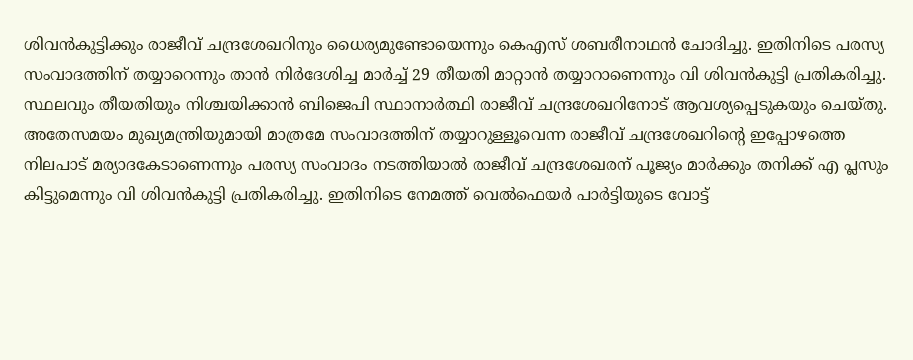ശിവൻകുട്ടിക്കും രാജീവ്‌ ചന്ദ്രശേഖറിനും ധൈര്യമുണ്ടോയെന്നും കെഎസ് ശബരീനാഥൻ ചോദിച്ചു. ഇതിനിടെ പരസ്യ സംവാദത്തിന് തയ്യാറെന്നും താൻ നിർദേശിച്ച മാർച്ച് 29 തീയതി മാറ്റാൻ തയ്യാറാണെന്നും വി ശിവൻകുട്ടി പ്രതികരിച്ചു. സ്ഥലവും തീയതിയും നിശ്ചയിക്കാൻ ബിജെപി സ്ഥാനാർത്ഥി രാജീവ് ചന്ദ്രശേഖറിനോട് ആവശ്യപ്പെടുകയും ചെയ്തു. അതേസമയം മുഖ്യമന്ത്രിയുമായി മാത്രമേ സംവാദത്തിന് തയ്യാറുള്ളൂവെന്ന രാജീവ് ചന്ദ്രശേഖറിന്റെ ഇപ്പോഴത്തെ നിലപാട് മര്യാദകേടാണെന്നും പരസ്യ സംവാദം നടത്തിയാൽ രാജീവ് ചന്ദ്രശേഖരന് പൂജ്യം മാർക്കും തനിക്ക് എ പ്ലസും കിട്ടുമെന്നും വി ശിവൻകുട്ടി പ്രതികരിച്ചു. ഇതിനിടെ നേമത്ത് വെൽഫെയർ പാർട്ടിയുടെ വോട്ട്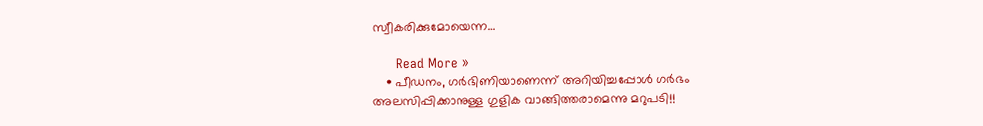സ്വീകരിക്കുമോയെന്ന…

      Read More »
    • പീഡനം, ഗർഭിണിയാണെന്ന് അറിയിച്ചപ്പോൾ ഗർഭം അലസിപ്പിക്കാനുള്ള ഗുളിക വാങ്ങിത്തരാമെന്നു മറുപടി!!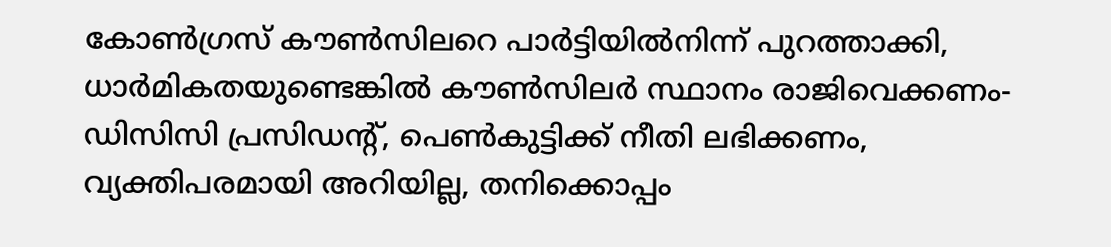കോൺഗ്രസ് കൗൺസിലറെ പാർട്ടിയിൽനിന്ന് പുറത്താക്കി, ധാർമികതയുണ്ടെങ്കിൽ കൗൺസിലർ സ്ഥാനം രാജിവെക്കണം- ഡിസിസി പ്രസിഡന്റ്, പെൺകുട്ടിക്ക് നീതി ലഭിക്കണം, വ്യക്തിപരമായി അറിയില്ല, തനിക്കൊപ്പം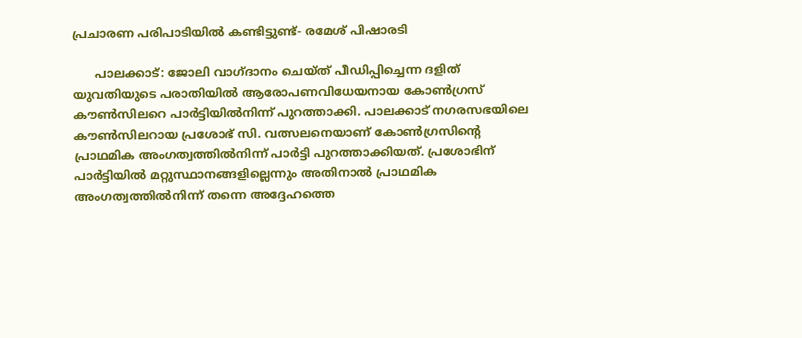പ്രചാരണ പരിപാടിയിൽ കണ്ടിട്ടുണ്ട്- രമേശ് പിഷാരടി

      പാലക്കാട്: ജോലി വാഗ്ദാനം ചെയ്ത് പീഡിപ്പിച്ചെന്ന ദളിത് യുവതിയുടെ പരാതിയിൽ ആരോപണവിധേയനായ കോൺഗ്രസ് കൗൺസിലറെ പാർട്ടിയിൽനിന്ന് പുറത്താക്കി. പാലക്കാട് നഗരസഭയിലെ കൗൺസിലറായ പ്രശോഭ് സി. വത്സലനെയാണ് കോൺഗ്രസിന്റെ പ്രാഥമിക അംഗത്വത്തിൽനിന്ന് പാർട്ടി പുറത്താക്കിയത്. പ്രശോഭിന് പാർട്ടിയിൽ മറ്റുസ്ഥാനങ്ങളില്ലെന്നും അതിനാൽ പ്രാഥമിക അംഗത്വത്തിൽനിന്ന് തന്നെ അദ്ദേഹത്തെ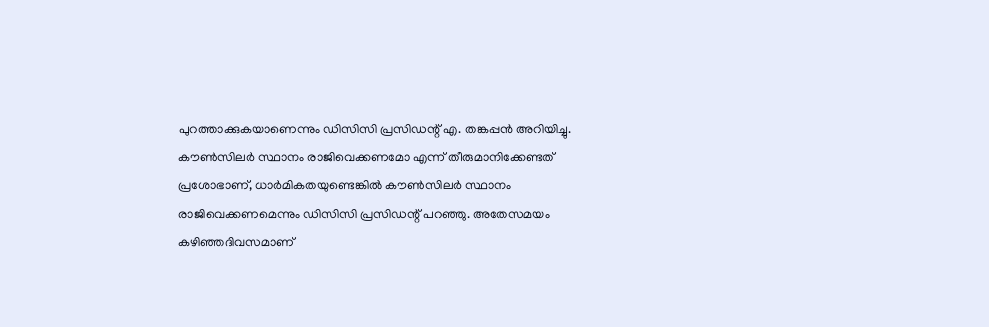പുറത്താക്കുകയാണെന്നും ഡിസിസി പ്രസിഡന്റ് എ. തങ്കപ്പൻ അറിയിച്ചു. കൗൺസിലർ സ്ഥാനം രാജിവെക്കണമോ എന്ന് തീരുമാനിക്കേണ്ടത് പ്രശോഭാണ്, ധാർമികതയുണ്ടെങ്കിൽ കൗൺസിലർ സ്ഥാനം രാജിവെക്കണമെന്നും ഡിസിസി പ്രസിഡന്റ് പറഞ്ഞു. അതേസമയം കഴിഞ്ഞദിവസമാണ്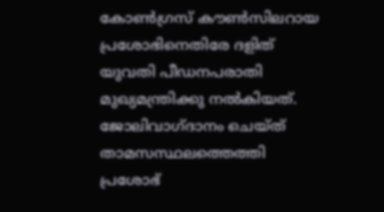കോൺഗ്രസ് കൗൺസിലറായ പ്രശോഭിനെതിരേ ദളിത് യുവതി പീഡനപരാതി മുഖ്യമന്ത്രിക്കു നൽകിയത്. ജോലിവാഗ്ദാനം ചെയ്ത് താമസസ്ഥലത്തെത്തി പ്രശോഭ്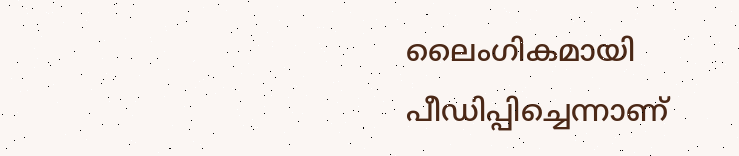ലൈംഗികമായി പീഡിപ്പിച്ചെന്നാണ്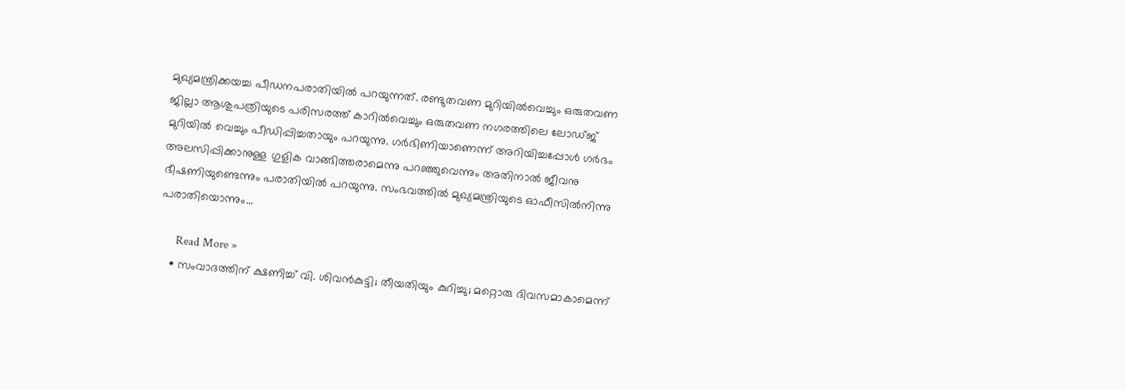മുഖ്യമന്ത്രിക്കയച്ച പീഡനപരാതിയിൽ പറയുന്നത്. രണ്ടുതവണ മുറിയിൽവെച്ചും ഒരുതവണ ജില്ലാ ആശുപത്രിയുടെ പരിസരത്ത് കാറിൽവെച്ചും ഒരുതവണ നഗരത്തിലെ ലോഡ്ജ് മുറിയിൽ വെച്ചും പീഡിപ്പിച്ചതായും പറയുന്നു. ഗർഭിണിയാണെന്ന് അറിയിച്ചപ്പോൾ ഗർഭം അലസിപ്പിക്കാനുള്ള ഗുളിക വാങ്ങിത്തരാമെന്നു പറഞ്ഞുവെന്നും അതിനാൽ ജീവനു ഭീഷണിയുണ്ടെന്നും പരാതിയിൽ പറയുന്നു. സംഭവത്തിൽ മുഖ്യമന്ത്രിയുടെ ഓഫീസിൽനിന്നു പരാതിയൊന്നും…

      Read More »
    • സംവാദത്തിന് ക്ഷണിച്ച് വി. ശിവന്‍കുട്ടി; തീയതിയും കുറിച്ചു; മറ്റൊരു ദിവസമാകാമെന്ന്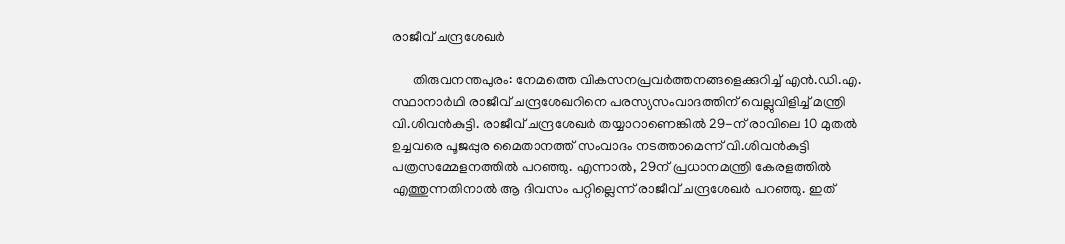രാജീവ് ചന്ദ്രശേഖര്‍

      തിരുവനന്തപുരം: നേമത്തെ വികസനപ്രവര്‍ത്തനങ്ങളെക്കുറിച്ച് എന്‍.ഡി.എ. സ്ഥാനാര്‍ഥി രാജീവ് ചന്ദ്രശേഖറിനെ പരസ്യസംവാദത്തിന് വെല്ലുവിളിച്ച് മന്ത്രി വി.ശിവന്‍കുട്ടി. രാജീവ് ചന്ദ്രശേഖര്‍ തയ്യാറാണെങ്കില്‍ 29-ന് രാവിലെ 10 മുതല്‍ ഉച്ചവരെ പൂജപ്പുര മൈതാനത്ത് സംവാദം നടത്താമെന്ന് വി.ശിവന്‍കുട്ടി പത്രസമ്മേളനത്തില്‍ പറഞ്ഞു. എന്നാല്‍, 29ന് പ്രധാനമന്ത്രി കേരളത്തില്‍ എത്തുന്നതിനാല്‍ ആ ദിവസം പറ്റില്ലെന്ന് രാജീവ് ചന്ദ്രശേഖര്‍ പറഞ്ഞു. ഇത്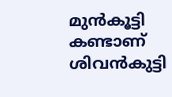മുന്‍കൂട്ടി കണ്ടാണ് ശിവന്‍കുട്ടി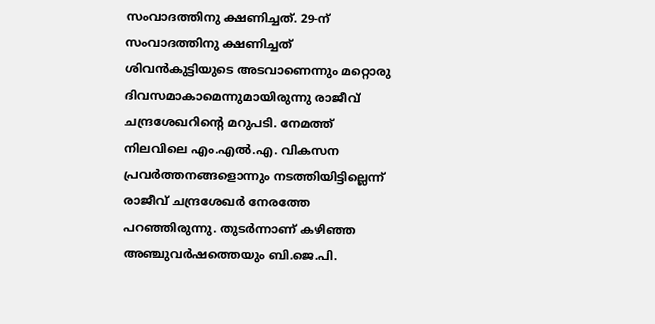സംവാദത്തിനു ക്ഷണിച്ചത്. 29-ന് സംവാദത്തിനു ക്ഷണിച്ചത് ശിവന്‍കുട്ടിയുടെ അടവാണെന്നും മറ്റൊരു ദിവസമാകാമെന്നുമായിരുന്നു രാജീവ് ചന്ദ്രശേഖറിന്റെ മറുപടി. നേമത്ത് നിലവിലെ എം.എല്‍.എ. വികസന പ്രവര്‍ത്തനങ്ങളൊന്നും നടത്തിയിട്ടില്ലെന്ന് രാജീവ് ചന്ദ്രശേഖര്‍ നേരത്തേ പറഞ്ഞിരുന്നു. തുടര്‍ന്നാണ് കഴിഞ്ഞ അഞ്ചുവര്‍ഷത്തെയും ബി.ജെ.പി.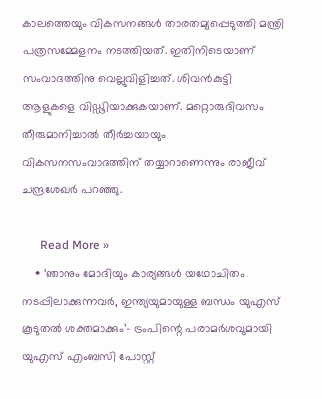കാലത്തെയും വികസനങ്ങള്‍ താരതമ്യപ്പെടുത്തി മന്ത്രി പത്രസമ്മേളനം നടത്തിയത്. ഇതിനിടെയാണ് സംവാദത്തിനു വെല്ലുവിളിച്ചത്. ശിവന്‍കുട്ടി ആളുകളെ വിഡ്ഢിയാക്കുകയാണ്. മറ്റൊരുദിവസം തീരുമാനിച്ചാല്‍ തീര്‍ച്ചയായും വികസനസംവാദത്തിന് തയ്യാറാണെന്നും രാജീവ് ചന്ദ്രശേഖര്‍ പറഞ്ഞു.

      Read More »
    • ‘ഞാനും മോദിയും കാര്യങ്ങൾ യഥോചിതം നടപ്പിലാക്കുന്നവർ, ഇന്ത്യയുമായുള്ള ബന്ധം യുഎസ് കൂടുതൽ ശക്തമാക്കും’- ട്രംപിന്റെ പരാമർശവുമായി യുഎസ് എംബസി പോസ്റ്റ്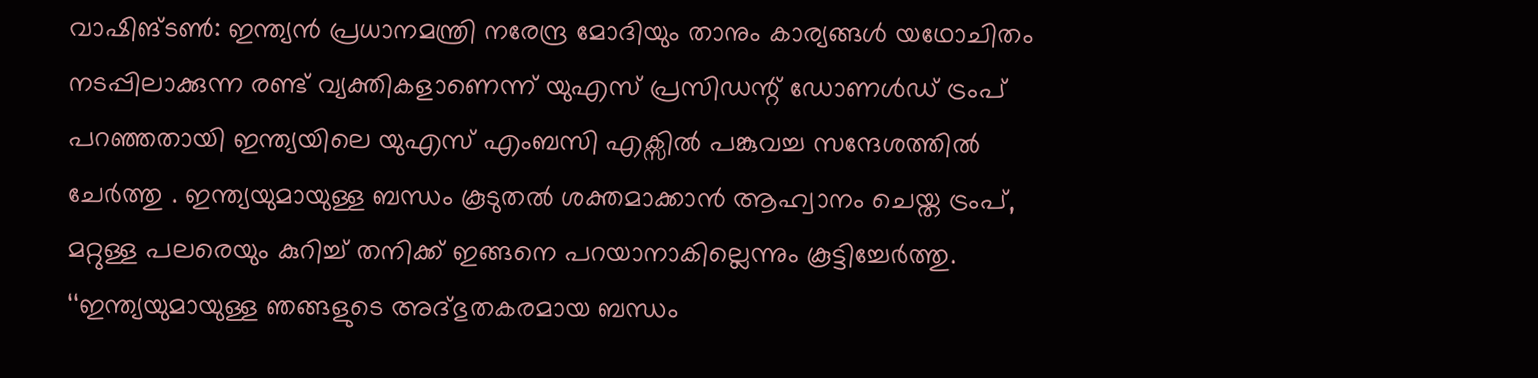വാഷിങ്ടൺ: ഇന്ത്യൻ പ്രധാനമന്ത്രി നരേന്ദ്ര മോദിയും താനും കാര്യങ്ങൾ യഥോചിതം നടപ്പിലാക്കുന്ന രണ്ട് വ്യക്തികളാണെന്ന് യുഎസ് പ്രസിഡന്റ് ഡോണൾഡ് ട്രംപ് പറഞ്ഞതായി ഇന്ത്യയിലെ യുഎസ് എംബസി എക്സിൽ പങ്കുവച്ച സന്ദേശത്തിൽ ചേർത്തു . ഇന്ത്യയുമായുള്ള ബന്ധം കൂടുതൽ ശക്തമാക്കാൻ ആഹ്വാനം ചെയ്ത ട്രംപ്, മറ്റുള്ള പലരെയും കുറിച്ച് തനിക്ക് ഇങ്ങനെ പറയാനാകില്ലെന്നും കൂട്ടിച്ചേർത്തു. ‘‘ഇന്ത്യയുമായുള്ള ഞങ്ങളുടെ അദ്ഭുതകരമായ ബന്ധം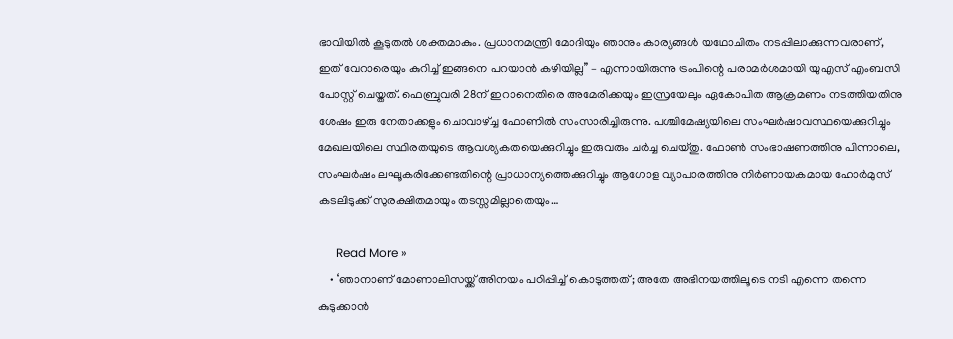ഭാവിയിൽ കൂടുതൽ ശക്തമാകും. പ്രധാനമന്ത്രി മോദിയും ഞാനും കാര്യങ്ങൾ യഥോചിതം നടപ്പിലാക്കുന്നവരാണ്, ഇത് വേറാരെയും കുറിച്ച് ഇങ്ങനെ പറയാൻ കഴിയില്ല’’ – എന്നായിരുന്നു ട്രംപിന്റെ പരാമർശമായി യുഎസ് എംബസി പോസ്റ്റ് ചെയ്തത്. ഫെബ്രുവരി 28ന് ഇറാനെതിരെ അമേരിക്കയും ഇസ്രയേലും ഏകോപിത ആക്രമണം നടത്തിയതിനു ശേഷം ഇരു നേതാക്കളും ചൊവാഴ്ച്ച ഫോണിൽ സംസാരിച്ചിരുന്നു. പശ്ചിമേഷ്യയിലെ സംഘർഷാവസ്ഥയെക്കുറിച്ചും മേഖലയിലെ സ്ഥിരതയുടെ ആവശ്യകതയെക്കുറിച്ചും ഇരുവരും ചർച്ച ചെയ്തു. ഫോൺ സംഭാഷണത്തിനു പിന്നാലെ, സംഘർഷം ലഘൂകരിക്കേണ്ടതിന്റെ പ്രാധാന്യത്തെക്കുറിച്ചും ആഗോള വ്യാപാരത്തിനു നിർണായകമായ ഹോർമുസ് കടലിടുക്ക് സുരക്ഷിതമായും തടസ്സമില്ലാതെയും…

      Read More »
    • ‘ഞാനാണ് മോണാലിസയ്ക്ക് അിനയം പഠിപ്പിച്ച് കൊടുത്തത്; അതേ അഭിനയത്തിലൂടെ നടി എന്നെ തന്നെ കുടുക്കാൻ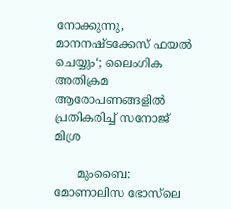നോക്കുന്നു, മാനനഷ്ടക്കേസ് ഫയൽ ചെയ്യും‘; ലൈംഗിക അതിക്രമ ആരോപണങ്ങളിൽ പ്രതികരിച്ച് സനോജ് മിശ്ര

      മുംബൈ: മോണാലിസ ഭോസ്‌ലെ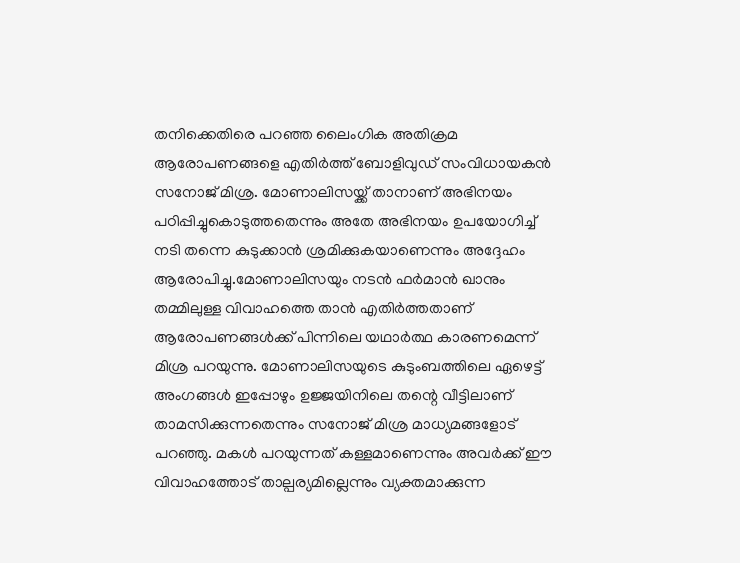തനിക്കെതിരെ പറഞ്ഞ ലൈംഗിക അതിക്രമ ആരോപണങ്ങളെ എതിർത്ത് ബോളിവുഡ് സംവിധായകൻ സനോജ് മിശ്ര. മോണാലിസയ്ക്ക് താനാണ് അഭിനയം പഠിപ്പിച്ചുകൊടുത്തതെന്നും അതേ അഭിനയം ഉപയോഗിച്ച് നടി തന്നെ കുടുക്കാൻ ശ്രമിക്കുകയാണെന്നും അദ്ദേഹം ആരോപിച്ചു.മോണാലിസയും നടൻ ഫർമാൻ ഖാനും തമ്മിലുള്ള വിവാഹത്തെ താൻ എതിർത്തതാണ് ആരോപണങ്ങൾക്ക് പിന്നിലെ യഥാർത്ഥ കാരണമെന്ന് മിശ്ര പറയുന്നു. മോണാലിസയുടെ കുടുംബത്തിലെ ഏഴെട്ട് അംഗങ്ങൾ ഇപ്പോഴും ഉജ്ജയിനിലെ തന്റെ വീട്ടിലാണ് താമസിക്കുന്നതെന്നും സനോജ് മിശ്ര മാധ്യമങ്ങളോട് പറഞ്ഞു. മകൾ പറയുന്നത് കള്ളമാണെന്നും അവർക്ക് ഈ വിവാഹത്തോട് താല്പര്യമില്ലെന്നും വ്യക്തമാക്കുന്ന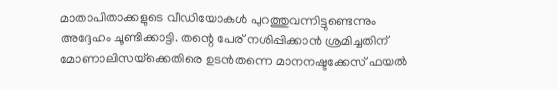മാതാപിതാക്കളുടെ വീഡിയോകൾ പുറത്തുവന്നിട്ടുണ്ടെന്നും അദ്ദേഹം ചൂണ്ടിക്കാട്ടി. തന്റെ പേര് നശിപ്പിക്കാൻ ശ്രമിച്ചതിന് മോണാലിസയ്‌ക്കെതിരെ ഉടൻതന്നെ മാനനഷ്ടക്കേസ് ഫയൽ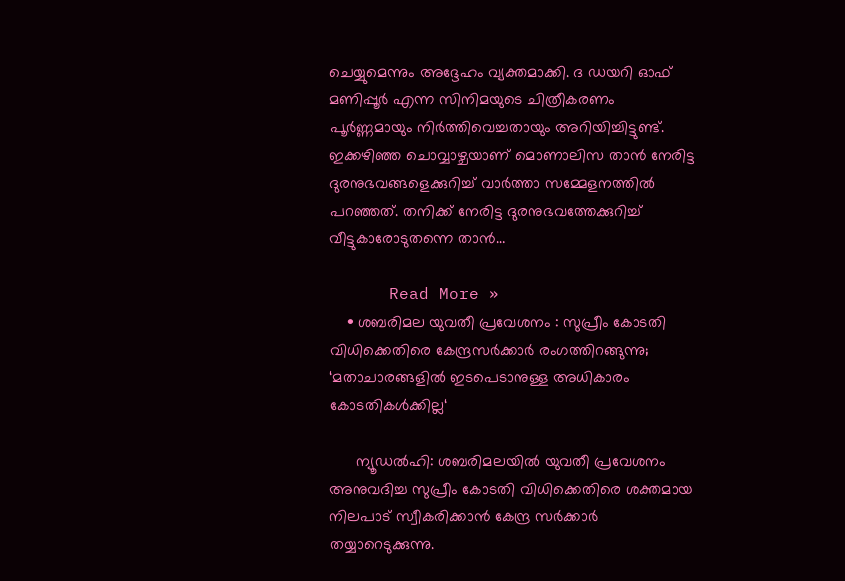ചെയ്യുമെന്നും അദ്ദേഹം വ്യക്തമാക്കി. ദ ഡയറി ഓഫ് മണിപ്പൂർ എന്ന സിനിമയുടെ ചിത്രീകരണം പൂർണ്ണമായും നിർത്തിവെച്ചതായും അറിയിച്ചിട്ടുണ്ട്. ഇക്കഴിഞ്ഞ ചൊവ്വാഴ്ചയാണ് മൊണാലിസ താൻ നേരിട്ട ദുരനുഭവങ്ങളെക്കുറിച്ച് വാർത്താ സമ്മേളനത്തിൽ പറഞ്ഞത്. തനിക്ക് നേരിട്ട ദുരനുഭവത്തേക്കുറിച്ച് വീട്ടുകാരോടുതന്നെ താൻ…

      Read More »
    • ശബരിമല യുവതീ പ്രവേശനം : സുപ്രീം കോടതി വിധിക്കെതിരെ കേന്ദ്രസർക്കാർ രംഗത്തിറങ്ങുന്നു; ‘മതാചാരങ്ങളിൽ ഇടപെടാനുള്ള അധികാരം കോടതികൾക്കില്ല‘

      ന്യൂഡൽഹി: ശബരിമലയിൽ യുവതീ പ്രവേശനം അനുവദിച്ച സുപ്രീം കോടതി വിധിക്കെതിരെ ശക്തമായ നിലപാട് സ്വീകരിക്കാൻ കേന്ദ്ര സർക്കാർ തയ്യാറെടുക്കുന്നു.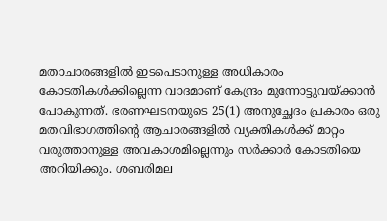മതാചാരങ്ങളിൽ ഇടപെടാനുള്ള അധികാരം കോടതികൾക്കില്ലെന്ന വാദമാണ് കേന്ദ്രം മുന്നോട്ടുവയ്ക്കാൻ പോകുന്നത്. ഭരണഘടനയുടെ 25(1) അനുച്ഛേദം പ്രകാരം ഒരു മതവിഭാഗത്തിന്റെ ആചാരങ്ങളിൽ വ്യക്തികൾക്ക് മാറ്റം വരുത്താനുള്ള അവകാശമില്ലെന്നും സർക്കാർ കോടതിയെ അറിയിക്കും. ശബരിമല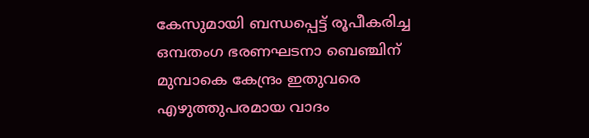കേസുമായി ബന്ധപ്പെട്ട് രൂപീകരിച്ച ഒമ്പതംഗ ഭരണഘടനാ ബെഞ്ചിന് മുമ്പാകെ കേന്ദ്രം ഇതുവരെ എഴുത്തുപരമായ വാദം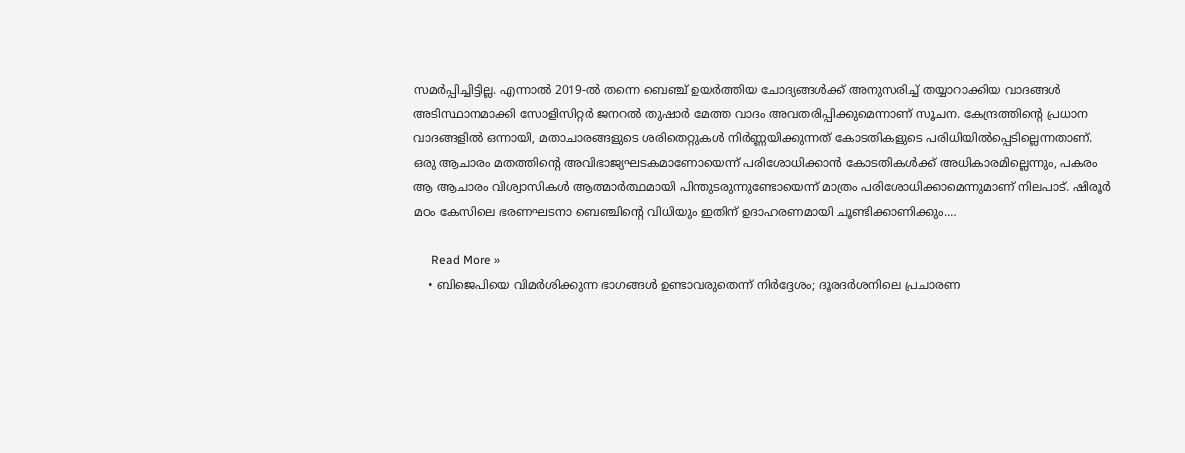സമർപ്പിച്ചിട്ടില്ല. എന്നാൽ 2019-ൽ തന്നെ ബെഞ്ച് ഉയർത്തിയ ചോദ്യങ്ങൾക്ക് അനുസരിച്ച് തയ്യാറാക്കിയ വാദങ്ങൾ അടിസ്ഥാനമാക്കി സോളിസിറ്റർ ജനറൽ തുഷാർ മേത്ത വാദം അവതരിപ്പിക്കുമെന്നാണ് സൂചന. കേന്ദ്രത്തിന്റെ പ്രധാന വാദങ്ങളിൽ ഒന്നായി, മതാചാരങ്ങളുടെ ശരിതെറ്റുകൾ നിർണ്ണയിക്കുന്നത് കോടതികളുടെ പരിധിയിൽപ്പെടില്ലെന്നതാണ്. ഒരു ആചാരം മതത്തിന്റെ അവിഭാജ്യഘടകമാണോയെന്ന് പരിശോധിക്കാൻ കോടതികൾക്ക് അധികാരമില്ലെന്നും, പകരം ആ ആചാരം വിശ്വാസികൾ ആത്മാർത്ഥമായി പിന്തുടരുന്നുണ്ടോയെന്ന് മാത്രം പരിശോധിക്കാമെന്നുമാണ് നിലപാട്. ഷിരൂർ മഠം കേസിലെ ഭരണഘടനാ ബെഞ്ചിന്റെ വിധിയും ഇതിന് ഉദാഹരണമായി ചൂണ്ടിക്കാണിക്കും.…

      Read More »
    • ബിജെപിയെ വിമർശിക്കുന്ന ഭാഗങ്ങൾ ഉണ്ടാവരുതെന്ന് നിർദ്ദേശം; ദൂരദര്‍ശനിലെ പ്രചാരണ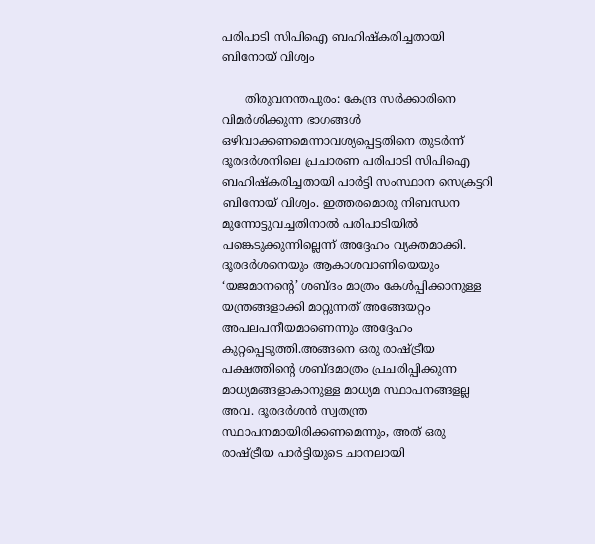പരിപാടി സിപിഐ ബഹിഷ്‌കരിച്ചതായി ബിനോയ് വിശ്വം

      തിരുവനന്തപുരം: കേന്ദ്ര സര്‍ക്കാരിനെ വിമര്‍ശിക്കുന്ന ഭാഗങ്ങൾ ഒഴിവാക്കണമെന്നാവശ്യപ്പെട്ടതിനെ തുടർന്ന് ദൂരദര്‍ശനിലെ പ്രചാരണ പരിപാടി സിപിഐ ബഹിഷ്‌കരിച്ചതായി പാര്‍ട്ടി സംസ്ഥാന സെക്രട്ടറി ബിനോയ് വിശ്വം. ഇത്തരമൊരു നിബന്ധന മുന്നോട്ടുവച്ചതിനാല്‍ പരിപാടിയില്‍ പങ്കെടുക്കുന്നില്ലെന്ന് അദ്ദേഹം വ്യക്തമാക്കി. ദൂരദര്‍ശനെയും ആകാശവാണിയെയും ‘യജമാനന്റെ’ ശബ്ദം മാത്രം കേള്‍പ്പിക്കാനുള്ള യന്ത്രങ്ങളാക്കി മാറ്റുന്നത് അങ്ങേയറ്റം അപലപനീയമാണെന്നും അദ്ദേഹം കുറ്റപ്പെടുത്തി.അങ്ങനെ ഒരു രാഷ്ട്രീയ പക്ഷത്തിന്റെ ശബ്ദമാത്രം പ്രചരിപ്പിക്കുന്ന മാധ്യമങ്ങളാകാനുള്ള മാധ്യമ സ്ഥാപനങ്ങളല്ല അവ. ദൂരദര്‍ശന്‍ സ്വതന്ത്ര സ്ഥാപനമായിരിക്കണമെന്നും, അത് ഒരു രാഷ്ട്രീയ പാര്‍ട്ടിയുടെ ചാനലായി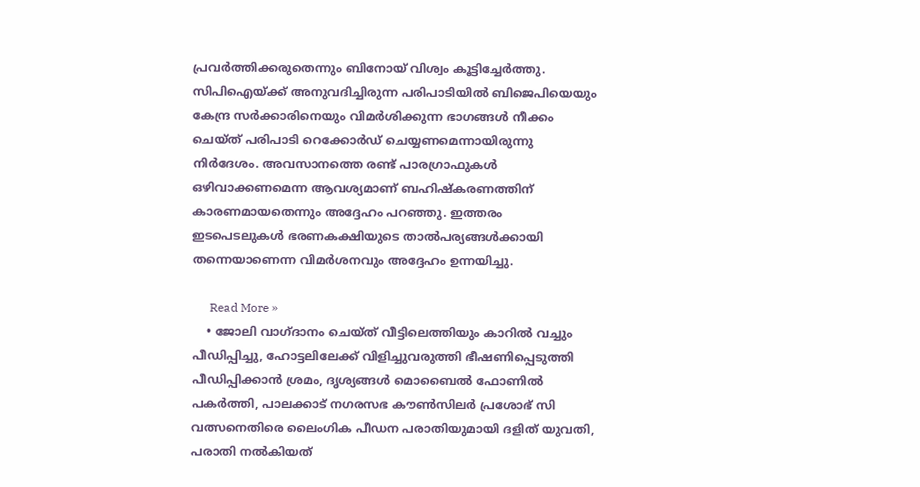പ്രവര്‍ത്തിക്കരുതെന്നും ബിനോയ് വിശ്വം കൂട്ടിച്ചേര്‍ത്തു. സിപിഐയ്ക്ക് അനുവദിച്ചിരുന്ന പരിപാടിയില്‍ ബിജെപിയെയും കേന്ദ്ര സര്‍ക്കാരിനെയും വിമര്‍ശിക്കുന്ന ഭാഗങ്ങള്‍ നീക്കം ചെയ്ത് പരിപാടി റെക്കോര്‍ഡ് ചെയ്യണമെന്നായിരുന്നു നിര്‍ദേശം. അവസാനത്തെ രണ്ട് പാരഗ്രാഫുകള്‍ ഒഴിവാക്കണമെന്ന ആവശ്യമാണ് ബഹിഷ്‌കരണത്തിന് കാരണമായതെന്നും അദ്ദേഹം പറഞ്ഞു. ഇത്തരം ഇടപെടലുകള്‍ ഭരണകക്ഷിയുടെ താല്‍പര്യങ്ങള്‍ക്കായി തന്നെയാണെന്ന വിമര്‍ശനവും അദ്ദേഹം ഉന്നയിച്ചു.

      Read More »
    • ജോലി വാഗ്ദാനം ചെയ്ത് വീട്ടിലെത്തിയും കാറിൽ വച്ചും പീഡിപ്പിച്ചു, ഹോട്ടലിലേക്ക് വിളിച്ചുവരുത്തി ഭീഷണിപ്പെടുത്തി പീഡിപ്പിക്കാൻ ശ്രമം, ദൃശ്യങ്ങൾ മൊബൈൽ ഫോണിൽ പകർത്തി, പാലക്കാട് നഗരസഭ കൗൺസിലർ പ്രശോഭ് സി വത്സനെതിരെ ലൈംഗിക പീഡന പരാതിയുമായി ദളിത് യുവതി, പരാതി നൽകിയത്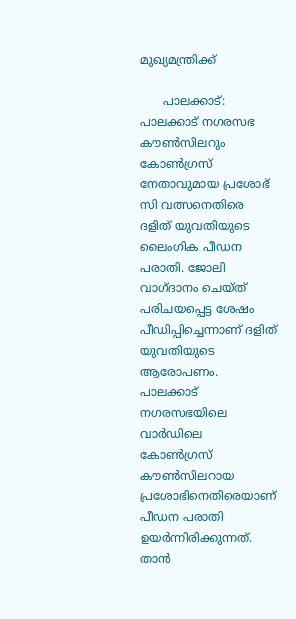മുഖ്യമന്ത്രിക്ക്

      പാലക്കാട്: പാലക്കാട് നഗരസഭ കൗൺസിലറും കോൺഗ്രസ് നേതാവുമായ പ്രശോഭ് സി വത്സനെതിരെ ദളിത് യുവതിയുടെ ലൈംഗിക പീഡന പരാതി. ജോലി വാഗ്ദാനം ചെയ്ത് പരിചയപ്പെട്ട ശേഷം പീഡിപ്പിച്ചെന്നാണ് ദളിത് യുവതിയുടെ ആരോപണം. പാലക്കാട് നഗരസഭയിലെ വാർഡിലെ കോൺഗ്രസ് കൗൺസിലറായ പ്രശോഭിനെതിരെയാണ് പീഡന പരാതി ഉയർന്നിരിക്കുന്നത്. താൻ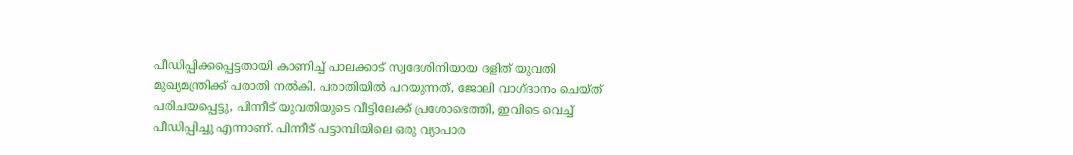പീഡിപ്പിക്കപ്പെട്ടതായി കാണിച്ച് പാലക്കാട് സ്വദേശിനിയായ ദളിത് യുവതി മുഖ്യമന്ത്രിക്ക് പരാതി നൽകി. പരാതിയിൽ പറയുന്നത്, ജോലി വാഗ്ദാനം ചെയ്ത് പരിചയപ്പെട്ടു, പിന്നീട് യുവതിയുടെ വീട്ടിലേക്ക് പ്രശോഭെത്തി, ഇവിടെ വെച്ച് പീഡിപ്പിച്ചു എന്നാണ്. പിന്നീട് പട്ടാമ്പിയിലെ ഒരു വ്യാപാര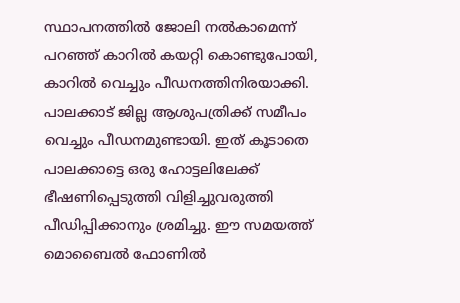സ്ഥാപനത്തിൽ ജോലി നൽകാമെന്ന് പറഞ്ഞ് കാറിൽ കയറ്റി കൊണ്ടുപോയി, കാറിൽ വെച്ചും പീഡനത്തിനിരയാക്കി. പാലക്കാട് ജില്ല ആശുപത്രിക്ക് സമീപം വെച്ചും പീഡനമുണ്ടായി. ഇത് കൂടാതെ പാലക്കാട്ടെ ഒരു ഹോട്ടലിലേക്ക് ഭീഷണിപ്പെടുത്തി വിളിച്ചുവരുത്തി പീഡിപ്പിക്കാനും ശ്രമിച്ചു. ഈ സമയത്ത് മൊബൈൽ ഫോണിൽ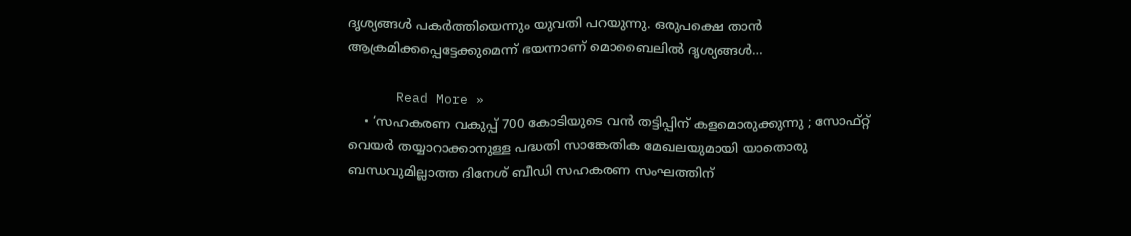ദൃശ്യങ്ങൾ പകർത്തിയെന്നും യുവതി പറയുന്നു. ഒരുപക്ഷെ താൻ ആക്രമിക്കപ്പെട്ടേക്കുമെന്ന് ഭയന്നാണ് മൊബൈലിൽ ദൃശ്യങ്ങൾ…

      Read More »
    • ‘സഹകരണ വകുപ്പ് 700 കോടിയുടെ വൻ തട്ടിപ്പിന് കളമൊരുക്കുന്നു ; സോഫ്റ്റ് വെയർ തയ്യാറാക്കാനുള്ള പദ്ധതി സാങ്കേതിക മേഖലയുമായി യാതൊരു ബന്ധവുമില്ലാത്ത ദിനേശ് ബീഡി സഹകരണ സംഘത്തിന്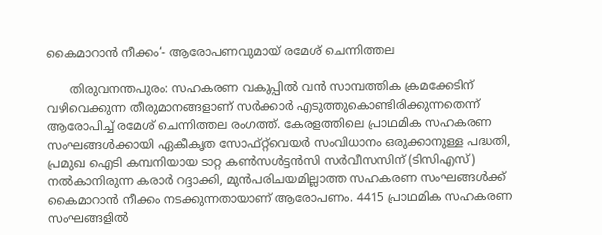കൈമാറാൻ നീക്കം‘- ആരോപണവുമായ് രമേശ് ചെന്നിത്തല

      തിരുവനന്തപുരം: സഹകരണ വകുപ്പിൽ വൻ സാമ്പത്തിക ക്രമക്കേടിന് വഴിവെക്കുന്ന തീരുമാനങ്ങളാണ് സർക്കാർ എടുത്തുകൊണ്ടിരിക്കുന്നതെന്ന് ആരോപിച്ച് രമേശ് ചെന്നിത്തല രംഗത്ത്. കേരളത്തിലെ പ്രാഥമിക സഹകരണ സംഘങ്ങൾക്കായി ഏകീകൃത സോഫ്റ്റ്‌വെയർ സംവിധാനം ഒരുക്കാനുള്ള പദ്ധതി, പ്രമുഖ ഐടി കമ്പനിയായ ടാറ്റ കൺസൾട്ടൻസി സർവീസസിന് (ടിസിഎസ്) നൽകാനിരുന്ന കരാർ റദ്ദാക്കി, മുൻപരിചയമില്ലാത്ത സഹകരണ സംഘങ്ങൾക്ക് കൈമാറാൻ നീക്കം നടക്കുന്നതായാണ് ആരോപണം. 4415 പ്രാഥമിക സഹകരണ സംഘങ്ങളിൽ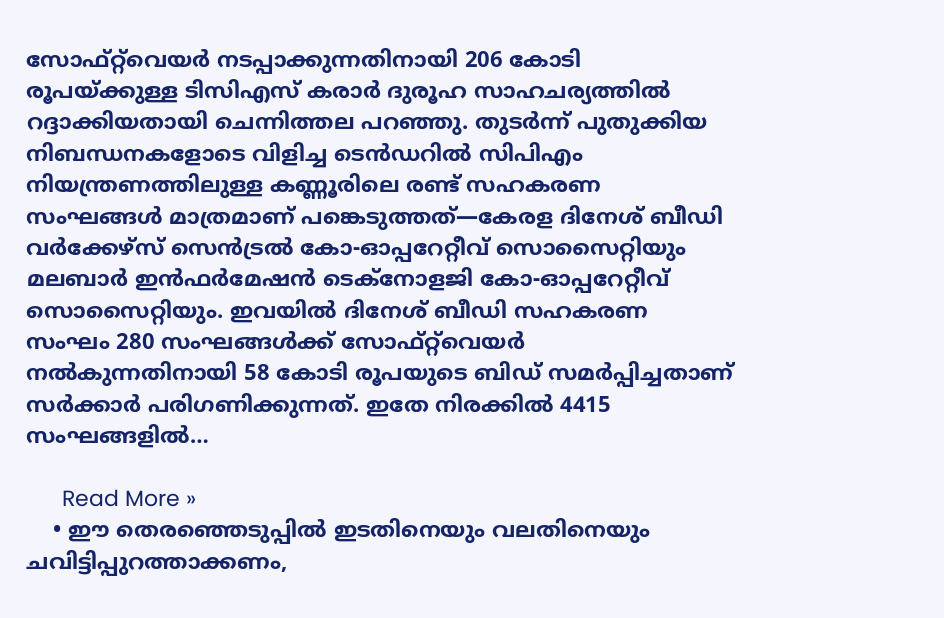സോഫ്റ്റ്‌വെയർ നടപ്പാക്കുന്നതിനായി 206 കോടി രൂപയ്ക്കുള്ള ടിസിഎസ് കരാർ ദുരൂഹ സാഹചര്യത്തിൽ റദ്ദാക്കിയതായി ചെന്നിത്തല പറഞ്ഞു. തുടർന്ന് പുതുക്കിയ നിബന്ധനകളോടെ വിളിച്ച ടെൻഡറിൽ സിപിഎം നിയന്ത്രണത്തിലുള്ള കണ്ണൂരിലെ രണ്ട് സഹകരണ സംഘങ്ങൾ മാത്രമാണ് പങ്കെടുത്തത്—കേരള ദിനേശ് ബീഡി വർക്കേഴ്സ് സെൻട്രൽ കോ-ഓപ്പറേറ്റീവ് സൊസൈറ്റിയും മലബാർ ഇൻഫർമേഷൻ ടെക്നോളജി കോ-ഓപ്പറേറ്റീവ് സൊസൈറ്റിയും. ഇവയിൽ ദിനേശ് ബീഡി സഹകരണ സംഘം 280 സംഘങ്ങൾക്ക് സോഫ്റ്റ്‌വെയർ നൽകുന്നതിനായി 58 കോടി രൂപയുടെ ബിഡ് സമർപ്പിച്ചതാണ് സർക്കാർ പരിഗണിക്കുന്നത്. ഇതേ നിരക്കിൽ 4415 സംഘങ്ങളിൽ…

      Read More »
    • ഈ തെരഞ്ഞെടുപ്പിൽ ഇടതിനെയും വലതിനെയും ചവിട്ടിപ്പുറത്താക്കണം,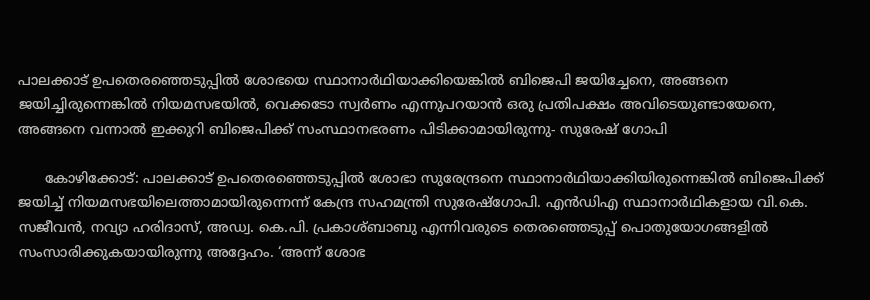പാലക്കാട് ഉപതെരഞ്ഞെടുപ്പിൽ ശോഭയെ സ്ഥാനാർഥിയാക്കിയെങ്കിൽ ബിജെപി ജയിച്ചേനെ, അങ്ങനെ ജയിച്ചിരുന്നെങ്കിൽ നിയമസഭയിൽ, വെക്കടോ സ്വർണം എന്നുപറയാൻ ഒരു പ്രതിപക്ഷം അവിടെയുണ്ടായേനെ, അങ്ങനെ വന്നാൽ ഇക്കുറി ബിജെപിക്ക് സംസ്ഥാനഭരണം പിടിക്കാമായിരുന്നു- സുരേഷ് ഗോപി

      കോഴിക്കോട്: പാലക്കാട് ഉപതെരഞ്ഞെടുപ്പിൽ ശോഭാ സുരേന്ദ്രനെ സ്ഥാനാർഥിയാക്കിയിരുന്നെങ്കിൽ ബിജെപിക്ക് ജയിച്ച് നിയമസഭയിലെത്താമായിരുന്നെന്ന് കേന്ദ്ര സഹമന്ത്രി സുരേഷ്ഗോപി. എൻഡിഎ സ്ഥാനാർഥികളായ വി.കെ. സജീവൻ, നവ്യാ ഹരിദാസ്, അഡ്വ. കെ.പി. പ്രകാശ്ബാബു എന്നിവരുടെ തെരഞ്ഞെടുപ്പ് പൊതുയോഗങ്ങളിൽ സംസാരിക്കുകയായിരുന്നു അദ്ദേഹം. ‘അന്ന് ശോഭ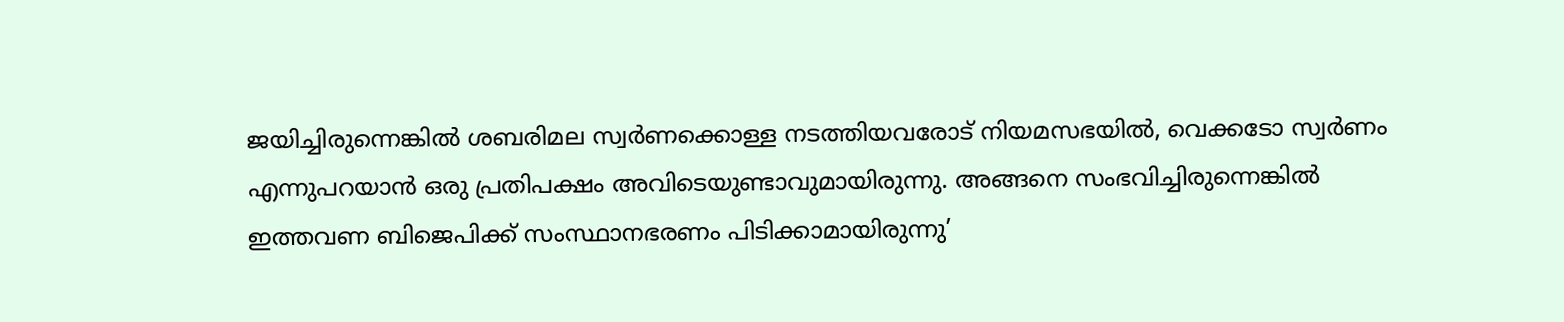ജയിച്ചിരുന്നെങ്കിൽ ശബരിമല സ്വർണക്കൊള്ള നടത്തിയവരോട് നിയമസഭയിൽ, വെക്കടോ സ്വർണം എന്നുപറയാൻ ഒരു പ്രതിപക്ഷം അവിടെയുണ്ടാവുമായിരുന്നു. അങ്ങനെ സംഭവിച്ചിരുന്നെങ്കിൽ ഇത്തവണ ബിജെപിക്ക് സംസ്ഥാനഭരണം പിടിക്കാമായിരുന്നു’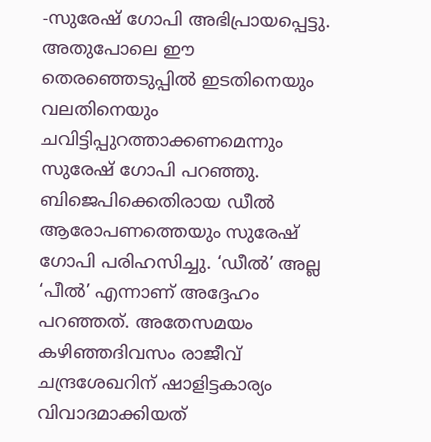-സുരേഷ് ഗോപി അഭിപ്രായപ്പെട്ടു. അതുപോലെ ഈ തെരഞ്ഞെടുപ്പിൽ ഇടതിനെയും വലതിനെയും ചവിട്ടിപ്പുറത്താക്കണമെന്നും സുരേഷ് ഗോപി പറഞ്ഞു. ബിജെപിക്കെതിരായ ഡീൽ ആരോപണത്തെയും സുരേഷ് ഗോപി പരിഹസിച്ചു. ‘ഡീൽ’ അല്ല ‘പീൽ’ എന്നാണ് അദ്ദേഹം പറഞ്ഞത്. അതേസമയം കഴിഞ്ഞദിവസം രാജീവ് ചന്ദ്രശേഖറിന് ഷാളിട്ടകാര്യം വിവാദമാക്കിയത്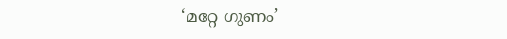‘മറ്റേ ഗുണം’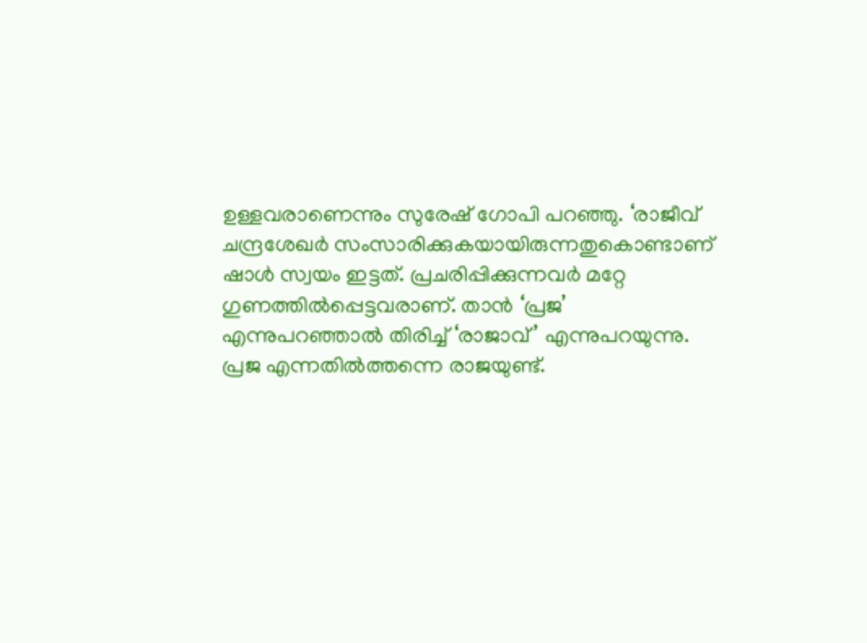ഉള്ളവരാണെന്നും സുരേഷ് ഗോപി പറഞ്ഞു. ‘രാജീവ്‌ ചന്ദ്രശേഖർ സംസാരിക്കുകയായിരുന്നതുകൊണ്ടാണ് ഷാൾ സ്വയം ഇട്ടത്. പ്രചരിപ്പിക്കുന്നവർ മറ്റേ ഗുണത്തിൽപ്പെട്ടവരാണ്. താൻ ‘പ്രജ’ എന്നുപറഞ്ഞാൽ തിരിച്ച് ‘രാജാവ്’ എന്നുപറയുന്നു. പ്രജ എന്നതിൽത്തന്നെ രാജയുണ്ട്.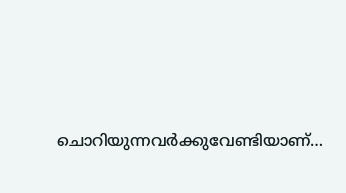ചൊറിയുന്നവർക്കുവേണ്ടിയാണ്…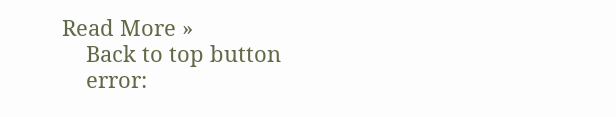Read More »
    Back to top button
    error: